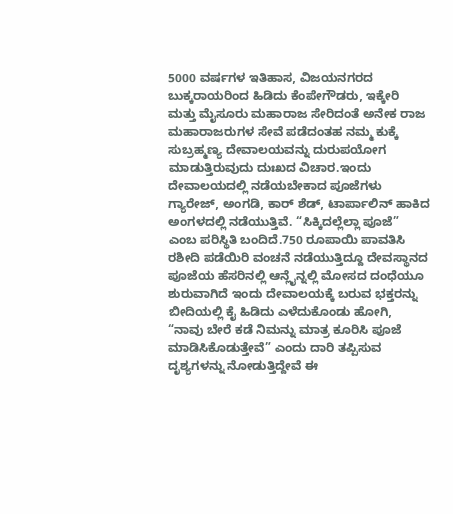5000 ವರ್ಷಗಳ ಇತಿಹಾಸ, ವಿಜಯನಗರದ ಬುಕ್ಕರಾಯರಿಂದ ಹಿಡಿದು ಕೆಂಪೇಗೌಡರು, ಇಕ್ಕೇರಿ ಮತ್ತು ಮೈಸೂರು ಮಹಾರಾಜ ಸೇರಿದಂತೆ ಅನೇಕ ರಾಜ ಮಹಾರಾಜರುಗಳ ಸೇವೆ ಪಡೆದಂತಹ ನಮ್ಮ ಕುಕ್ಕೆ ಸುಬ್ರಹ್ಮಣ್ಯ ದೇವಾಲಯವನ್ನು ದುರುಪಯೋಗ ಮಾಡುತ್ತಿರುವುದು ದುಃಖದ ವಿಚಾರ.ಇಂದು ದೇವಾಲಯದಲ್ಲಿ ನಡೆಯಬೇಕಾದ ಪೂಜೆಗಳು ಗ್ಯಾರೇಜ್, ಅಂಗಡಿ, ಕಾರ್ ಶೆಡ್, ಟಾರ್ಪಾಲಿನ್ ಹಾಕಿದ ಅಂಗಳದಲ್ಲಿ ನಡೆಯುತ್ತಿವೆ. “ಸಿಕ್ಕಿದಲ್ಲೆಲ್ಲಾ ಪೂಜೆ” ಎಂಬ ಪರಿಸ್ಥಿತಿ ಬಂದಿದೆ.750 ರೂಪಾಯಿ ಪಾವತಿಸಿ ರಶೀದಿ ಪಡೆಯಿರಿ ವಂಚನೆ ನಡೆಯುತ್ತಿದ್ದೂ ದೇವಸ್ಥಾನದ ಪೂಜೆಯ ಹೆಸರಿನಲ್ಲಿ ಆನ್ಲೈನ್ನಲ್ಲಿ ಮೋಸದ ದಂಧೆಯೂ ಶುರುವಾಗಿದೆ ಇಂದು ದೇವಾಲಯಕ್ಕೆ ಬರುವ ಭಕ್ತರನ್ನು ಬೀದಿಯಲ್ಲಿ ಕೈ ಹಿಡಿದು ಎಳೆದುಕೊಂಡು ಹೋಗಿ, “ನಾವು ಬೇರೆ ಕಡೆ ನಿಮನ್ನು ಮಾತ್ರ ಕೂರಿಸಿ ಪೂಜೆ ಮಾಡಿಸಿಕೊಡುತ್ತೇವೆ” ಎಂದು ದಾರಿ ತಪ್ಪಿಸುವ ದೃಶ್ಯಗಳನ್ನು ನೋಡುತ್ತಿದ್ದೇವೆ ಈ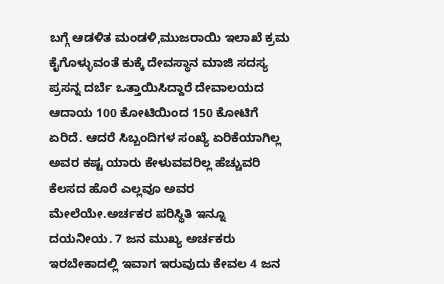ಬಗ್ಗೆ ಆಡಳಿತ ಮಂಡಳಿ,ಮುಜರಾಯಿ ಇಲಾಖೆ ಕ್ರಮ ಕೈಗೊಳ್ಳುವಂತೆ ಕುಕ್ಕೆ ದೇವಸ್ಥಾನ ಮಾಜಿ ಸದಸ್ಯ ಪ್ರಸನ್ನ ದರ್ಬೆ ಒತ್ತಾಯಿಸಿದ್ದಾರೆ ದೇವಾಲಯದ ಆದಾಯ 100 ಕೋಟಿಯಿಂದ 150 ಕೋಟಿಗೆ ಏರಿದೆ. ಆದರೆ ಸಿಬ್ಬಂದಿಗಳ ಸಂಖ್ಯೆ ಏರಿಕೆಯಾಗಿಲ್ಲ ಅವರ ಕಷ್ಟ ಯಾರು ಕೇಳುವವರಿಲ್ಲ ಹೆಚ್ಚುವರಿ ಕೆಲಸದ ಹೊರೆ ಎಲ್ಲವೂ ಅವರ ಮೇಲೆಯೇ.ಅರ್ಚಕರ ಪರಿಸ್ಥಿತಿ ಇನ್ನೂ ದಯನೀಯ. 7 ಜನ ಮುಖ್ಯ ಅರ್ಚಕರು ಇರಬೇಕಾದಲ್ಲಿ ಇವಾಗ ಇರುವುದು ಕೇವಲ 4 ಜನ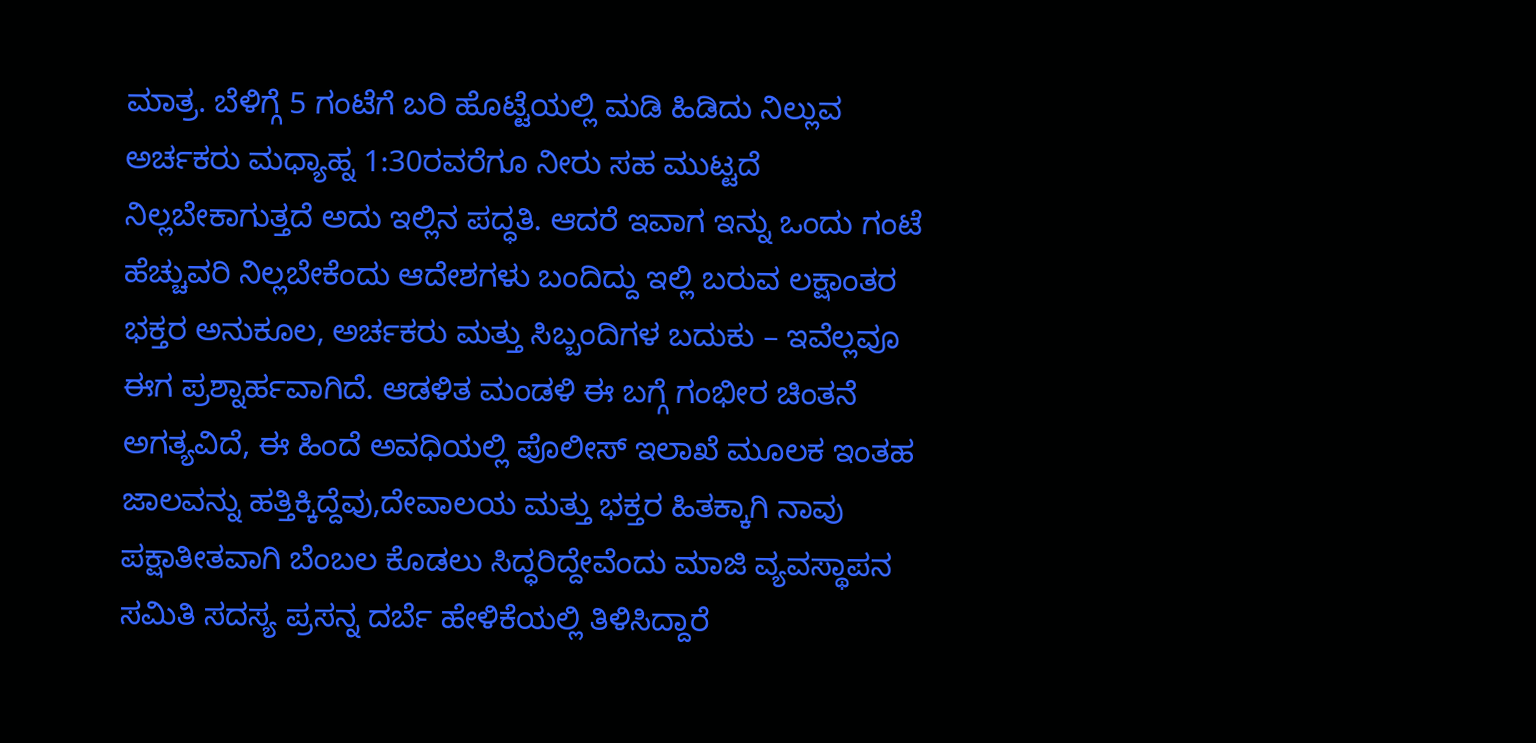ಮಾತ್ರ. ಬೆಳಿಗ್ಗೆ 5 ಗಂಟೆಗೆ ಬರಿ ಹೊಟ್ಟೆಯಲ್ಲಿ ಮಡಿ ಹಿಡಿದು ನಿಲ್ಲುವ ಅರ್ಚಕರು ಮಧ್ಯಾಹ್ನ 1:30ರವರೆಗೂ ನೀರು ಸಹ ಮುಟ್ಟದೆ ನಿಲ್ಲಬೇಕಾಗುತ್ತದೆ ಅದು ಇಲ್ಲಿನ ಪದ್ಧತಿ. ಆದರೆ ಇವಾಗ ಇನ್ನು ಒಂದು ಗಂಟೆ ಹೆಚ್ಚುವರಿ ನಿಲ್ಲಬೇಕೆಂದು ಆದೇಶಗಳು ಬಂದಿದ್ದು ಇಲ್ಲಿ ಬರುವ ಲಕ್ಷಾಂತರ ಭಕ್ತರ ಅನುಕೂಲ, ಅರ್ಚಕರು ಮತ್ತು ಸಿಬ್ಬಂದಿಗಳ ಬದುಕು – ಇವೆಲ್ಲವೂ ಈಗ ಪ್ರಶ್ನಾರ್ಹವಾಗಿದೆ. ಆಡಳಿತ ಮಂಡಳಿ ಈ ಬಗ್ಗೆ ಗಂಭೀರ ಚಿಂತನೆ ಅಗತ್ಯವಿದೆ, ಈ ಹಿಂದೆ ಅವಧಿಯಲ್ಲಿ ಪೊಲೀಸ್ ಇಲಾಖೆ ಮೂಲಕ ಇಂತಹ ಜಾಲವನ್ನು ಹತ್ತಿಕ್ಕಿದ್ದೆವು,ದೇವಾಲಯ ಮತ್ತು ಭಕ್ತರ ಹಿತಕ್ಕಾಗಿ ನಾವು ಪಕ್ಷಾತೀತವಾಗಿ ಬೆಂಬಲ ಕೊಡಲು ಸಿದ್ಧರಿದ್ದೇವೆಂದು ಮಾಜಿ ವ್ಯವಸ್ಥಾಪನ ಸಮಿತಿ ಸದಸ್ಯ ಪ್ರಸನ್ನ ದರ್ಬೆ ಹೇಳಿಕೆಯಲ್ಲಿ ತಿಳಿಸಿದ್ದಾರೆ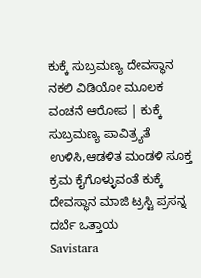ಕುಕ್ಕೆ ಸುಬ್ರಮಣ್ಯ ದೇವಸ್ಥಾನ ನಕಲಿ ವಿಡಿಯೋ ಮೂಲಕ ವಂಚನೆ ಆರೋಪ | ಕುಕ್ಕೆ ಸುಬ್ರಮಣ್ಯ ಪಾವಿತ್ರ್ಯತೆ ಉಳಿಸಿ,ಆಡಳಿತ ಮಂಡಳಿ ಸೂಕ್ತ ಕ್ರಮ ಕೈಗೊಳ್ಳುವಂತೆ ಕುಕ್ಕೆ ದೇವಸ್ಥಾನ ಮಾಜಿ ಟ್ರಸ್ಟಿ ಪ್ರಸನ್ನ ದರ್ಬೆ ಒತ್ತಾಯ
Savistara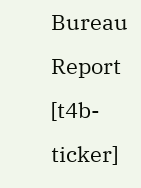Bureau Report
[t4b-ticker]